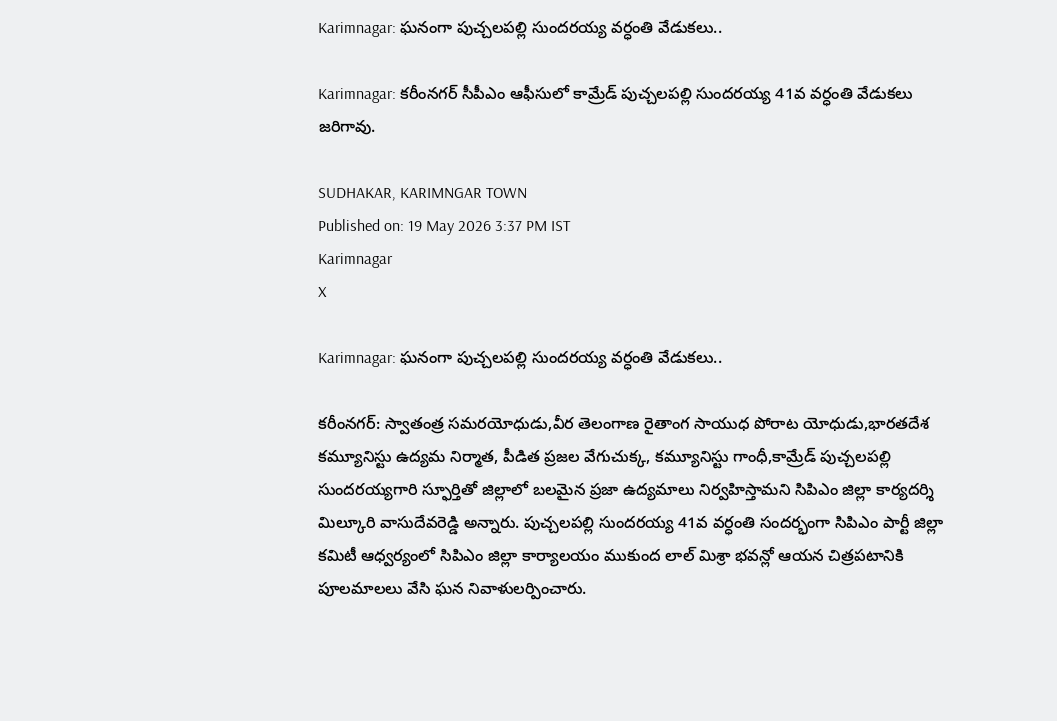Karimnagar: ఘనంగా పుచ్చలపల్లి సుందరయ్య వర్ధంతి వేడుకలు..

Karimnagar: కరీంనగర్ సీపీఎం ఆఫీసులో కామ్రేడ్ పుచ్చలపల్లి సుందరయ్య 41వ వర్ధంతి వేడుకలు జరిగావు.

SUDHAKAR, KARIMNGAR TOWN
Published on: 19 May 2026 3:37 PM IST
Karimnagar
X

Karimnagar: ఘనంగా పుచ్చలపల్లి సుందరయ్య వర్ధంతి వేడుకలు..

కరీంనగర్: స్వాతంత్ర సమరయోధుడు,వీర తెలంగాణ రైతాంగ సాయుధ పోరాట యోధుడు,భారతదేశ కమ్యూనిస్టు ఉద్యమ నిర్మాత, పీడిత ప్రజల వేగుచుక్క, కమ్యూనిస్టు గాంధీ,కామ్రేడ్ పుచ్చలపల్లి సుందరయ్యగారి స్ఫూర్తితో జిల్లాలో బలమైన ప్రజా ఉద్యమాలు నిర్వహిస్తామని సిపిఎం జిల్లా కార్యదర్శి మిల్కూరి వాసుదేవరెడ్డి అన్నారు. పుచ్చలపల్లి సుందరయ్య 41వ వర్ధంతి సందర్భంగా సిపిఎం పార్టీ జిల్లా కమిటీ ఆధ్వర్యంలో సిపిఎం జిల్లా కార్యాలయం ముకుంద లాల్ మిశ్రా భవన్లో ఆయన చిత్రపటానికి పూలమాలలు వేసి ఘన నివాళులర్పించారు.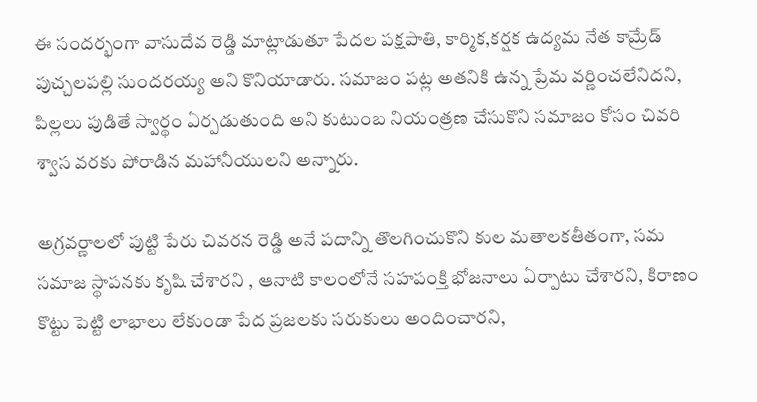ఈ సందర్భంగా వాసుదేవ రెడ్డి మాట్లాడుతూ పేదల పక్షపాతి, కార్మిక,కర్షక ఉద్యమ నేత కామ్రేడ్ పుచ్చలపల్లి సుందరయ్య అని కొనియాడారు. సమాజం పట్ల అతనికి ఉన్న ప్రేమ వర్ణించలేనిదని, పిల్లలు పుడితే స్వార్థం ఏర్పడుతుంది అని కుటుంబ నియంత్రణ చేసుకొని సమాజం కోసం చివరి శ్వాస వరకు పోరాడిన మహానీయులని అన్నారు.

అగ్రవర్ణాలలో పుట్టి పేరు చివరన రెడ్డి అనే పదాన్ని తొలగించుకొని కుల మతాలకతీతంగా, సమ సమాజ స్థాపనకు కృషి చేశారని , ఆనాటి కాలంలోనే సహపంక్తి భోజనాలు ఏర్పాటు చేశారని, కిరాణం కొట్టు పెట్టి లాభాలు లేకుండా పేద ప్రజలకు సరుకులు అందించారని,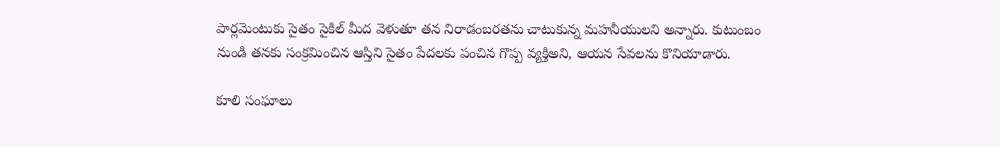పార్లమెంటుకు సైతం సైకిల్ మీద వెళుతూ తన నిరాడంబరతను చాటుకున్న మహనీయులని అన్నారు. కుటుంబం నుండి తనకు సంక్రమించిన ఆస్తిని సైతం పేదలకు పంచిన గొప్ప వ్యక్తిఅని, ఆయన సేవలను కొనియాడారు.

కూలి సంఘాలు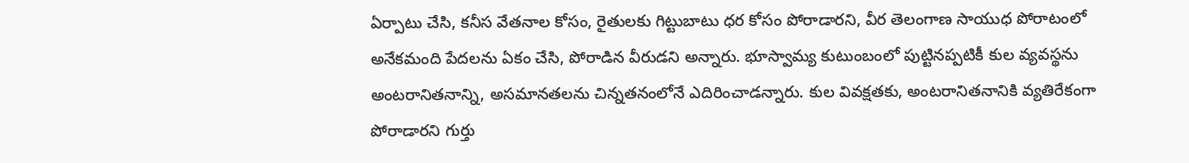ఏర్పాటు చేసి, కనీస వేతనాల కోసం, రైతులకు గిట్టుబాటు ధర కోసం పోరాడారని, వీర తెలంగాణ సాయుధ పోరాటంలో అనేకమంది పేదలను ఏకం చేసి, పోరాడిన వీరుడని అన్నారు. భూస్వామ్య కుటుంబంలో పుట్టినప్పటికీ కుల వ్యవస్థను అంటరానితనాన్ని, అసమానతలను చిన్నతనంలోనే ఎదిరించాడన్నారు. కుల వివక్షతకు, అంటరానితనానికి వ్యతిరేకంగా పోరాడారని గుర్తు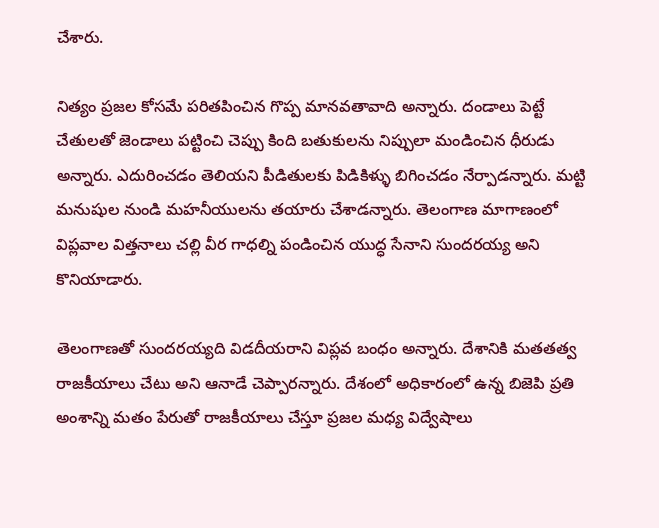చేశారు.

నిత్యం ప్రజల కోసమే పరితపించిన గొప్ప మానవతావాది అన్నారు. దండాలు పెట్టే చేతులతో జెండాలు పట్టించి చెప్పు కింది బతుకులను నిప్పులా మండించిన ధీరుడు అన్నారు. ఎదురించడం తెలియని పీడితులకు పిడికిళ్ళు బిగించడం నేర్పాడన్నారు. మట్టి మనుషుల నుండి మహనీయులను తయారు చేశాడన్నారు. తెలంగాణ మాగాణంలో విప్లవాల విత్తనాలు చల్లి వీర గాధల్ని పండించిన యుద్ధ సేనాని సుందరయ్య అని కొనియాడారు.

తెలంగాణతో సుందరయ్యది విడదీయరాని విప్లవ బంధం అన్నారు. దేశానికి మతతత్వ రాజకీయాలు చేటు అని ఆనాడే చెప్పారన్నారు. దేశంలో అధికారంలో ఉన్న బిజెపి ప్రతి అంశాన్ని మతం పేరుతో రాజకీయాలు చేస్తూ ప్రజల మధ్య విద్వేషాలు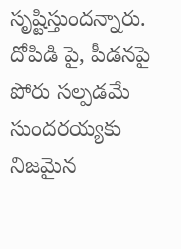సృష్టిస్తుందన్నారు. దోపిడి పై, పీడనపై పోరు సల్పడమే సుందరయ్యకు నిజమైన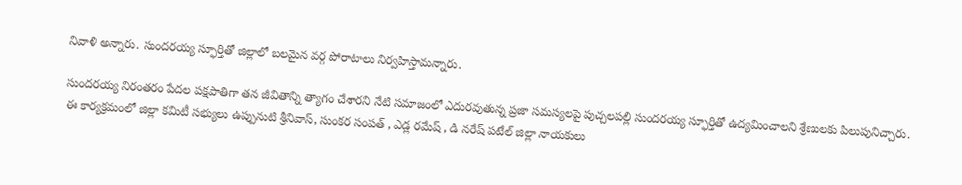నివాళి అన్నారు. సుందరయ్య స్ఫూర్తితో జిల్లాలో బలమైన వర్గ పోరాటాలు నిర్వహిస్తామన్నారు.

సుందరయ్య నిరంతరం పేదల పక్షపాతిగా తన జీవితాన్ని త్యాగం చేశారని నేటి సమాజంలో ఎదురవుతున్న ప్రజా సమస్యలపై పుచ్చలపల్లి సుందరయ్య స్ఫూర్తితో ఉద్యమించాలని శ్రేణులకు పిలుపునిచ్చారు. ఈ కార్యక్రమంలో జిల్లా కమిటీ సభ్యులు ఉప్పునుటి శ్రీనివాస్, సుంకర సంపత్ , ఎడ్ల రమేష్ , డి నరేష్ పటేల్ జిల్లా నాయకులు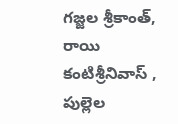గజ్జల శ్రీకాంత్, రాయి కంటిశ్రీనివాస్ , పుల్లెల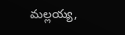మల్లయ్య,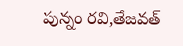పున్నం రవి,తేజవత్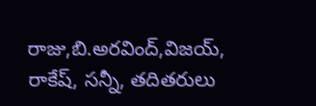రాజు,బి.అరవింద్,విజయ్, రాకేష్, సన్నీ, తదితరులు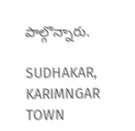పాల్గొన్నారు.

SUDHAKAR, KARIMNGAR TOWN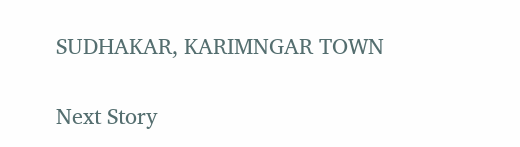SUDHAKAR, KARIMNGAR TOWN

Next Story